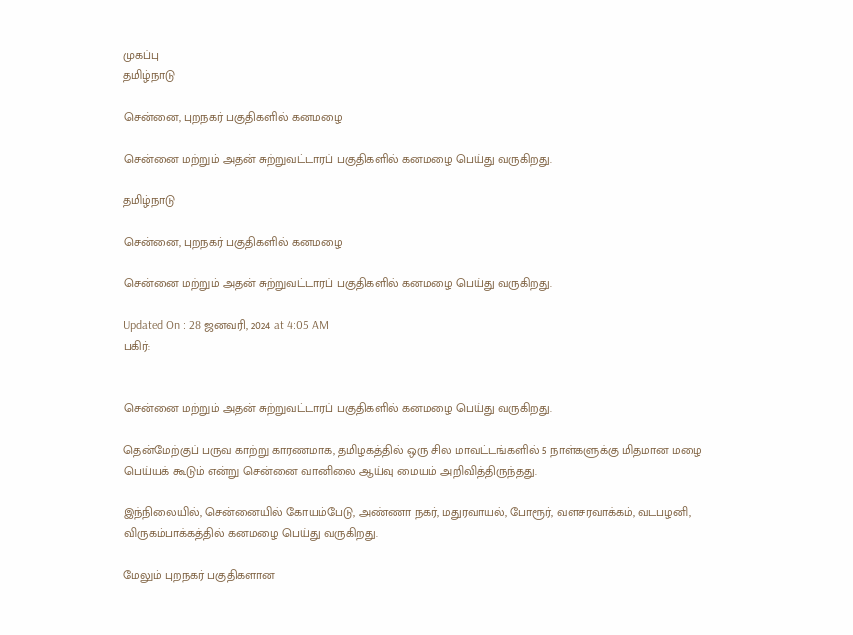முகப்பு
தமிழ்நாடு

சென்னை, புறநகர் பகுதிகளில் கனமழை

சென்னை மற்றும் அதன் சுற்றுவட்டாரப் பகுதிகளில் கனமழை பெய்து வருகிறது.

தமிழ்நாடு

சென்னை, புறநகர் பகுதிகளில் கனமழை

சென்னை மற்றும் அதன் சுற்றுவட்டாரப் பகுதிகளில் கனமழை பெய்து வருகிறது.

Updated On : 28 ஜனவரி, 2024 at 4:05 AM
பகிர்:


சென்னை மற்றும் அதன் சுற்றுவட்டாரப் பகுதிகளில் கனமழை பெய்து வருகிறது.

தென்மேற்குப் பருவ காற்று காரணமாக, தமிழகத்தில் ஒரு சில மாவட்டங்களில் 5 நாள்களுக்கு மிதமான மழை பெய்யக் கூடும் என்று சென்னை வானிலை ஆய்வு மையம் அறிவித்திருந்தது.

இந்நிலையில், சென்னையில் கோயம்பேடு, அண்ணா நகர், மதுரவாயல், போரூர், வளசரவாக்கம், வடபழனி, விருகம்பாக்கத்தில் கனமழை பெய்து வருகிறது.

மேலும் புறநகர் பகுதிகளான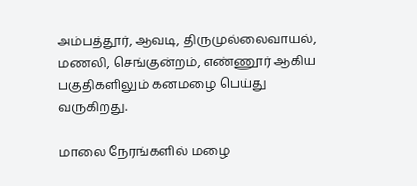அம்பத்தூர், ஆவடி, திருமுல்லைவாயல், மணலி, செங்குன்றம், எண்ணூர் ஆகிய பகுதிகளிலும் கனமழை பெய்து வருகிறது.

மாலை நேரங்களில் மழை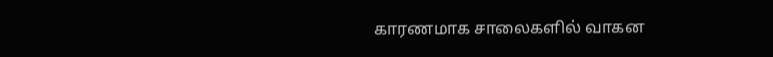காரணமாக சாலைகளில் வாகன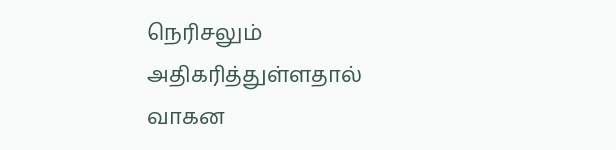நெரிசலும் அதிகரித்துள்ளதால் வாகன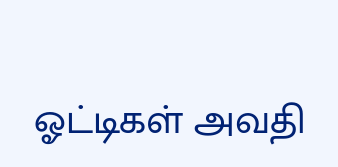ஓட்டிகள் அவதி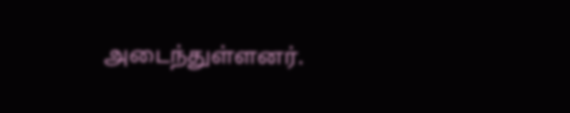அடைந்துள்ளனர்.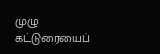முழு கட்டுரையைப்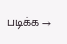படிக்க →